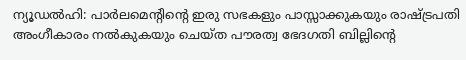ന്യൂഡൽഹി: പാർലമെന്റിന്റെ ഇരു സഭകളും പാസ്സാക്കുകയും രാഷ്ട്രപതി അംഗീകാരം നൽകുകയും ചെയ്ത പൗരത്വ ഭേദഗതി ബില്ലിന്റെ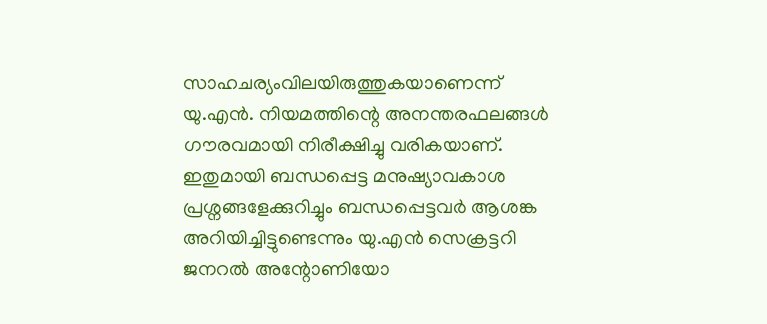സാഹചര്യംവിലയിരുത്തുകയാണെന്ന് യു.എൻ. നിയമത്തിന്റെ അനന്തരഫലങ്ങൾ ഗൗരവമായി നിരീക്ഷിച്ചു വരികയാണ്. ഇതുമായി ബന്ധപ്പെട്ട മനുഷ്യാവകാശ പ്രശ്നങ്ങളേക്കുറിച്ചും ബന്ധപ്പെട്ടവർ ആശങ്ക അറിയിച്ചിട്ടുണ്ടെന്നും യു.എൻ സെക്രട്ടറി ജനറൽ അന്റോണിയോ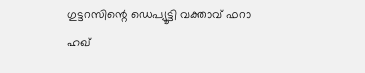ഗുട്ടറസിന്റെ ഡെപ്യൂട്ടി വക്താവ് ഫറാ ഹഖ്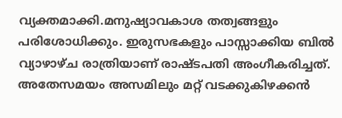വ്യക്തമാക്കി.മനുഷ്യാവകാശ തത്വങ്ങളും പരിശോധിക്കും. ഇരുസഭകളും പാസ്സാക്കിയ ബിൽ വ്യാഴാഴ്ച രാത്രിയാണ് രാഷ്ടപതി അംഗീകരിച്ചത്. അതേസമയം അസമിലും മറ്റ് വടക്കുകിഴക്കൻ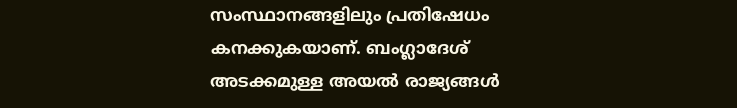സംസ്ഥാനങ്ങളിലും പ്രതിഷേധം കനക്കുകയാണ്. ബംഗ്ലാദേശ് അടക്കമുള്ള അയൽ രാജ്യങ്ങൾ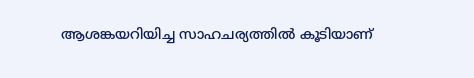ആശങ്കയറിയിച്ച സാഹചര്യത്തിൽ കൂടിയാണ്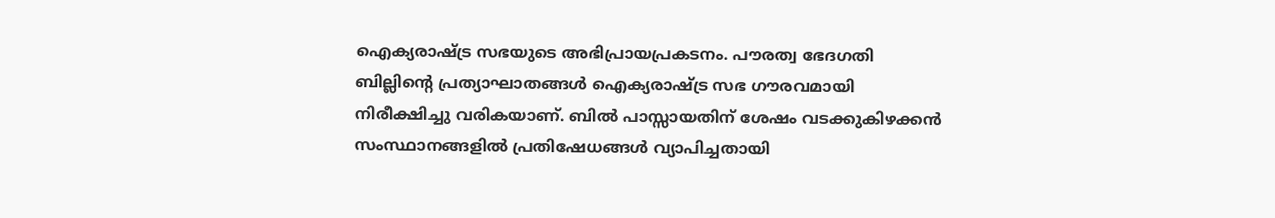ഐക്യരാഷ്ട്ര സഭയുടെ അഭിപ്രായപ്രകടനം. പൗരത്വ ഭേദഗതി ബില്ലിന്റെ പ്രത്യാഘാതങ്ങൾ ഐക്യരാഷ്ട്ര സഭ ഗൗരവമായി നിരീക്ഷിച്ചു വരികയാണ്. ബിൽ പാസ്സായതിന് ശേഷം വടക്കുകിഴക്കൻ സംസ്ഥാനങ്ങളിൽ പ്രതിഷേധങ്ങൾ വ്യാപിച്ചതായി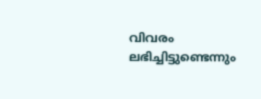വിവരം ലഭിച്ചിട്ടുണ്ടെന്നും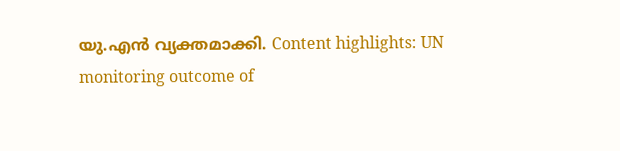യു.എൻ വ്യക്തമാക്കി. Content highlights: UN monitoring outcome of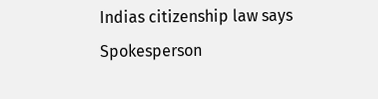Indias citizenship law says Spokesperson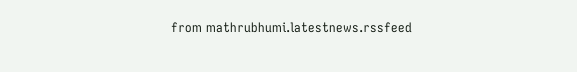from mathrubhumi.latestnews.rssfeed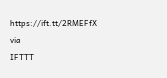https://ift.tt/2RMEFfX
via
IFTTT